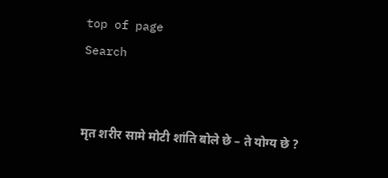top of page
Search


मृत शरीर सामे मोटी शांति बोले छे – ते योग्य छे ?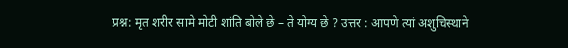प्रश्न: मृत शरीर सामे मोटी शांति बोले छे – ते योग्य छे ? उत्तर : आपणे त्यां अशुचिस्थाने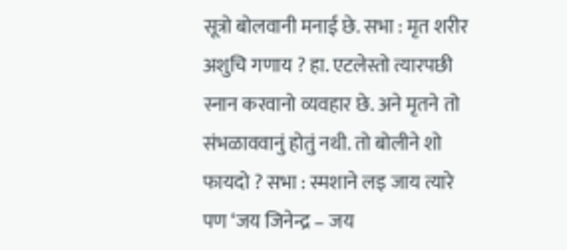सूत्रो बोलवानी मनाई छे. सभा : मृत शरीर अशुचि गणाय ? हा. एटलेस्तो त्यारपछी स्नान करवानो व्यवहार छे. अने मृतने तो संभळाववानुं होतुं नथी. तो बोलीने शो फायदो ? सभा : स्मशाने लइ जाय त्यारे पण ‘जय जिनेन्द्र – जय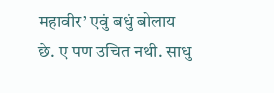महावीर’ एवुं बधुं बोलाय छे. ए पण उचित नथी. साधु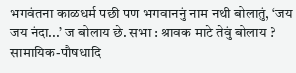भगवंतना काळधर्म पछी पण भगवाननुं नाम नथी बोलातुं, ‘जय जय नंदा...’ ज बोलाय छे. सभा : श्रावक माटे तेवुं बोलाय ? सामायिक-पौषधादि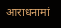आराधनामां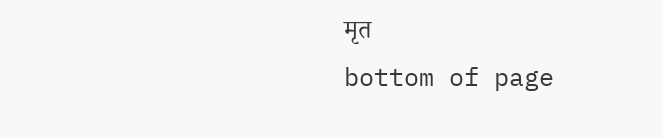मृत
bottom of page